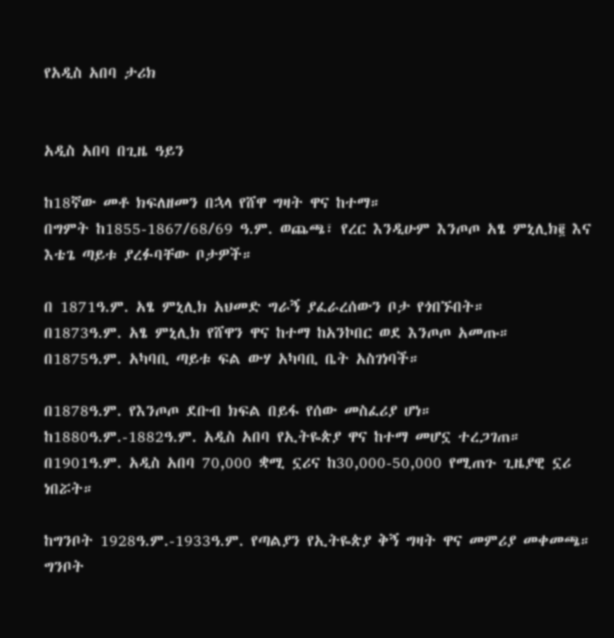የአዲስ አበባ ታሪክ


አዲስ አበባ በጊዜ ዓይን

ከ18ኛው መቶ ክፍለዘመን በኋላ የሸዋ ግዛት ዋና ከተማ።
በግምት ከ1855-1867/68/69 ዓ.ም. ወጨጫ፣ የረር እንዲሁም እንጦጦ አፄ ምኒሊክ፪ እና እቴጌ ጣይቱ ያረፉባቸው ቦታዎች።

በ 1871ዓ.ም. አፄ ምኒሊክ አህመድ ግራኝ ያፈራረሰውን ቦታ የጎበኙበት።
በ1873ዓ.ም. አፄ ምኒሊክ የሸዋን ዋና ከተማ ከአንኮበር ወደ እንጦጦ አመጡ።
በ1875ዓ.ም. አካባቢ ጣይቱ ፍል ውሃ አካባቢ ቤት አስገነባች።

በ1878ዓ.ም. የእንጦጦ ደቡብ ክፍል በይፋ የሰው መስፈሪያ ሆነ።
ከ1880ዓ.ም.-1882ዓ.ም. አዲስ አበባ የኢትዬጵያ ዋና ከተማ መሆኗ ተረጋገጠ።
በ1901ዓ.ም. አዲስ አበባ 70,000 ቋሚ ኗሪና ከ30,000-50,000 የሚጠጉ ጊዜያዊ ኗሪ ነበሯት።

ከግንቦት 1928ዓ.ም.-1933ዓ.ም. የጣልያን የኢትዬጵያ ቅኝ ግዛት ዋና መምሪያ መቀመጫ።
ግንቦት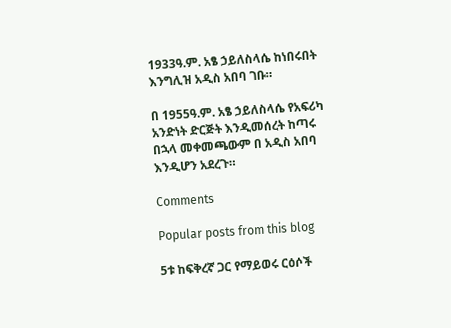1933ዓ.ም. አፄ ኃይለስላሴ ከነበሩበት እንግሊዝ አዲስ አበባ ገቡ።

በ 1955ዓ.ም. አፄ ኃይለስላሴ የአፍሪካ አንድነት ድርጅት እንዲመሰረት ከጣሩ በኋላ መቀመጫውም በ አዲስ አበባ እንዲሆን አደረጉ።

Comments

Popular posts from this blog

5ቱ ከፍቅረኛ ጋር የማይወሩ ርዕሶች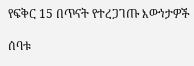የፍቅር 15 በጥናት የተረጋገጡ እውነታዎች

ሰባቱ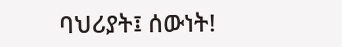ባህሪያት፤ ሰውነት!